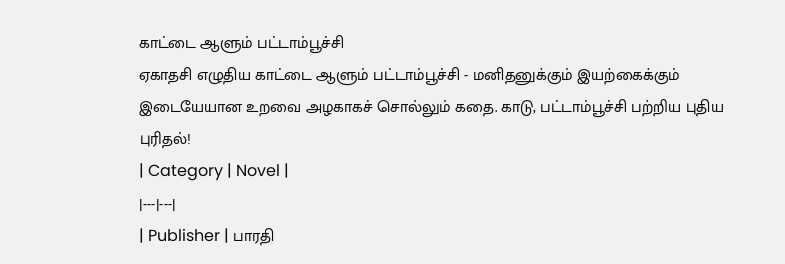காட்டை ஆளும் பட்டாம்பூச்சி
ஏகாதசி எழுதிய காட்டை ஆளும் பட்டாம்பூச்சி - மனிதனுக்கும் இயற்கைக்கும் இடையேயான உறவை அழகாகச் சொல்லும் கதை. காடு, பட்டாம்பூச்சி பற்றிய புதிய புரிதல்!
| Category | Novel |
|---|---|
| Publisher | பாரதி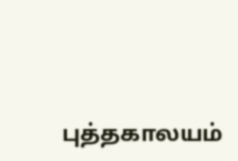புத்தகாலயம்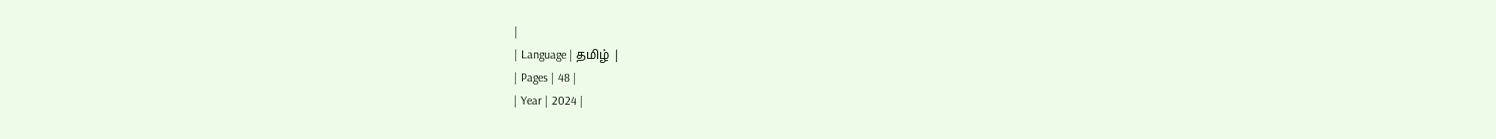|
| Language | தமிழ் |
| Pages | 48 |
| Year | 2024 |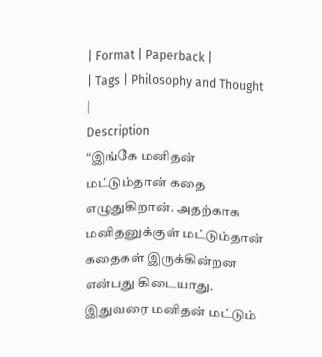| Format | Paperback |
| Tags | Philosophy and Thought |
Description
“இங்கே மனிதன் மட்டும்தான் கதை எழுதுகிறான். அதற்காக மனிதனுக்குள் மட்டும்தான் கதைகள் இருக்கின்றன என்பது கிடையாது. இதுவரை மனிதன் மட்டும்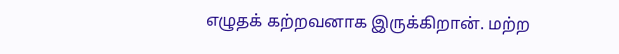எழுதக் கற்றவனாக இருக்கிறான். மற்ற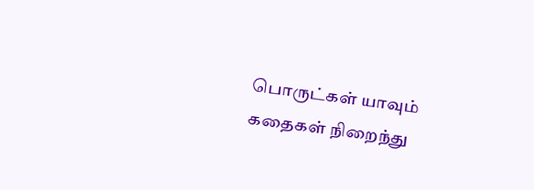பொருட்கள் யாவும் கதைகள் நிறைந்து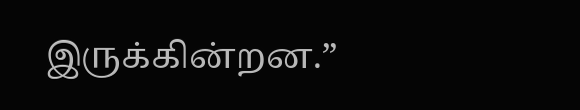இருக்கின்றன.”